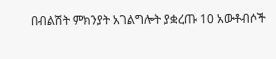በብልሽት ምክንያት አገልግሎት ያቋረጡ 10 አውቶብሶች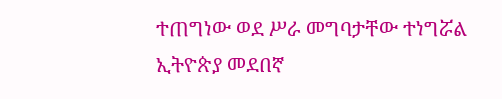ተጠግነው ወደ ሥራ መግባታቸው ተነግሯል
ኢትዮጵያ መደበኛ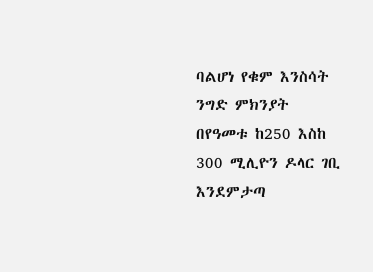ባልሆነ የቁም እንስሳት ንግድ ምክንያት በየዓመቱ ከ250 እስከ 300 ሚሊዮን ዶላር ገቢ እንደምታጣ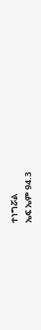ተነግሯል
ኤፍ ኤም 94.3